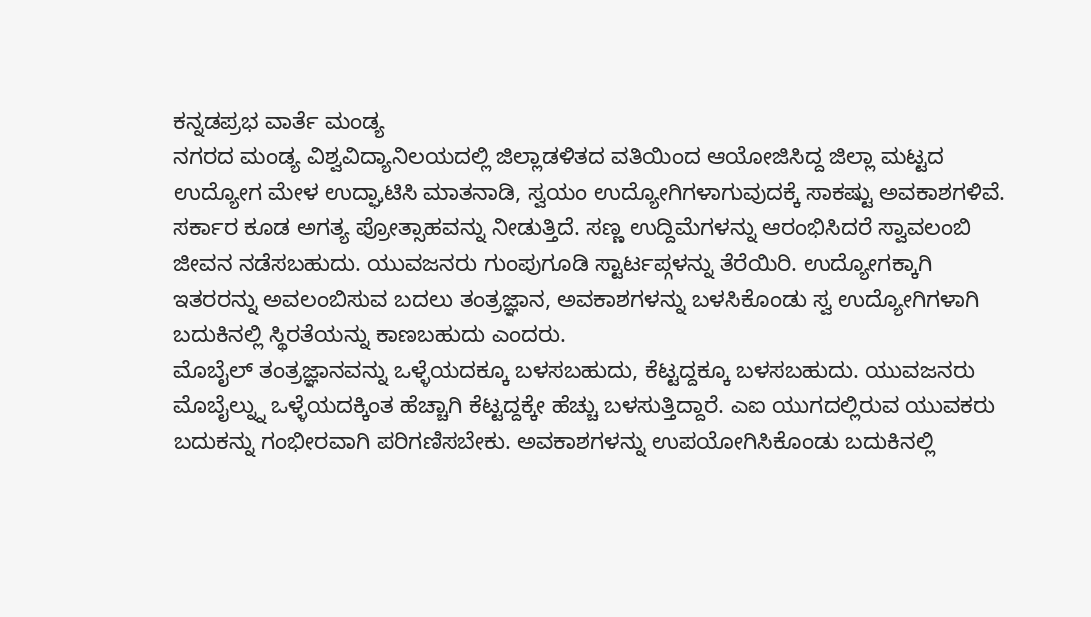ಕನ್ನಡಪ್ರಭ ವಾರ್ತೆ ಮಂಡ್ಯ
ನಗರದ ಮಂಡ್ಯ ವಿಶ್ವವಿದ್ಯಾನಿಲಯದಲ್ಲಿ ಜಿಲ್ಲಾಡಳಿತದ ವತಿಯಿಂದ ಆಯೋಜಿಸಿದ್ದ ಜಿಲ್ಲಾ ಮಟ್ಟದ ಉದ್ಯೋಗ ಮೇಳ ಉದ್ಘಾಟಿಸಿ ಮಾತನಾಡಿ, ಸ್ವಯಂ ಉದ್ಯೋಗಿಗಳಾಗುವುದಕ್ಕೆ ಸಾಕಷ್ಟು ಅವಕಾಶಗಳಿವೆ. ಸರ್ಕಾರ ಕೂಡ ಅಗತ್ಯ ಪ್ರೋತ್ಸಾಹವನ್ನು ನೀಡುತ್ತಿದೆ. ಸಣ್ಣ ಉದ್ದಿಮೆಗಳನ್ನು ಆರಂಭಿಸಿದರೆ ಸ್ವಾವಲಂಬಿ ಜೀವನ ನಡೆಸಬಹುದು. ಯುವಜನರು ಗುಂಪುಗೂಡಿ ಸ್ಟಾರ್ಟಪ್ಗಳನ್ನು ತೆರೆಯಿರಿ. ಉದ್ಯೋಗಕ್ಕಾಗಿ ಇತರರನ್ನು ಅವಲಂಬಿಸುವ ಬದಲು ತಂತ್ರಜ್ಞಾನ, ಅವಕಾಶಗಳನ್ನು ಬಳಸಿಕೊಂಡು ಸ್ವ ಉದ್ಯೋಗಿಗಳಾಗಿ ಬದುಕಿನಲ್ಲಿ ಸ್ಥಿರತೆಯನ್ನು ಕಾಣಬಹುದು ಎಂದರು.
ಮೊಬೈಲ್ ತಂತ್ರಜ್ಞಾನವನ್ನು ಒಳ್ಳೆಯದಕ್ಕೂ ಬಳಸಬಹುದು, ಕೆಟ್ಟದ್ದಕ್ಕೂ ಬಳಸಬಹುದು. ಯುವಜನರು ಮೊಬೈಲ್ನ್ನು ಒಳ್ಳೆಯದಕ್ಕಿಂತ ಹೆಚ್ಚಾಗಿ ಕೆಟ್ಟದ್ದಕ್ಕೇ ಹೆಚ್ಚು ಬಳಸುತ್ತಿದ್ದಾರೆ. ಎಐ ಯುಗದಲ್ಲಿರುವ ಯುವಕರು ಬದುಕನ್ನು ಗಂಭೀರವಾಗಿ ಪರಿಗಣಿಸಬೇಕು. ಅವಕಾಶಗಳನ್ನು ಉಪಯೋಗಿಸಿಕೊಂಡು ಬದುಕಿನಲ್ಲಿ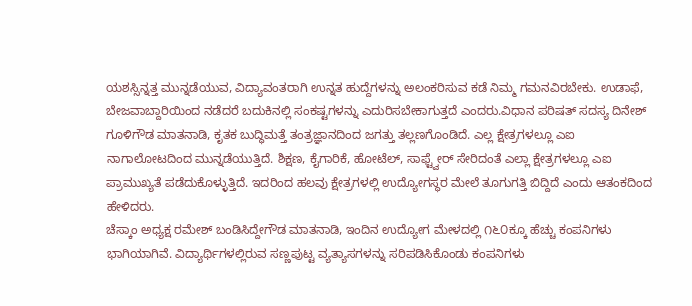ಯಶಸ್ಸಿನ್ನತ್ತ ಮುನ್ನಡೆಯುವ, ವಿದ್ಯಾವಂತರಾಗಿ ಉನ್ನತ ಹುದ್ದೆಗಳನ್ನು ಅಲಂಕರಿಸುವ ಕಡೆ ನಿಮ್ಮ ಗಮನವಿರಬೇಕು. ಉಡಾಫೆ, ಬೇಜವಾಬ್ದಾರಿಯಿಂದ ನಡೆದರೆ ಬದುಕಿನಲ್ಲಿ ಸಂಕಷ್ಟಗಳನ್ನು ಎದುರಿಸಬೇಕಾಗುತ್ತದೆ ಎಂದರು.ವಿಧಾನ ಪರಿಷತ್ ಸದಸ್ಯ ದಿನೇಶ್ ಗೂಳಿಗೌಡ ಮಾತನಾಡಿ, ಕೃತಕ ಬುದ್ಧಿಮತ್ತೆ ತಂತ್ರಜ್ಞಾನದಿಂದ ಜಗತ್ತು ತಲ್ಲಣಗೊಂಡಿದೆ. ಎಲ್ಲ ಕ್ಷೇತ್ರಗಳಲ್ಲೂ ಎಐ ನಾಗಾಲೋಟದಿಂದ ಮುನ್ನಡೆಯುತ್ತಿದೆ. ಶಿಕ್ಷಣ, ಕೈಗಾರಿಕೆ, ಹೋಟೆಲ್, ಸಾಫ್ಟ್ವೇರ್ ಸೇರಿದಂತೆ ಎಲ್ಲಾ ಕ್ಷೇತ್ರಗಳಲ್ಲೂ ಎಐ ಪ್ರಾಮುಖ್ಯತೆ ಪಡೆದುಕೊಳ್ಳುತ್ತಿದೆ. ಇದರಿಂದ ಹಲವು ಕ್ಷೇತ್ರಗಳಲ್ಲಿ ಉದ್ಯೋಗಸ್ಥರ ಮೇಲೆ ತೂಗುಗತ್ತಿ ಬಿದ್ದಿದೆ ಎಂದು ಆತಂಕದಿಂದ ಹೇಳಿದರು.
ಚೆಸ್ಕಾಂ ಅಧ್ಯಕ್ಷ ರಮೇಶ್ ಬಂಡಿಸಿದ್ದೇಗೌಡ ಮಾತನಾಡಿ, ಇಂದಿನ ಉದ್ಯೋಗ ಮೇಳದಲ್ಲಿ ೧೬೦ಕ್ಕೂ ಹೆಚ್ಚು ಕಂಪನಿಗಳು ಭಾಗಿಯಾಗಿವೆ. ವಿದ್ಯಾರ್ಥಿಗಳಲ್ಲಿರುವ ಸಣ್ಣಪುಟ್ಟ ವ್ಯತ್ಯಾಸಗಳನ್ನು ಸರಿಪಡಿಸಿಕೊಂಡು ಕಂಪನಿಗಳು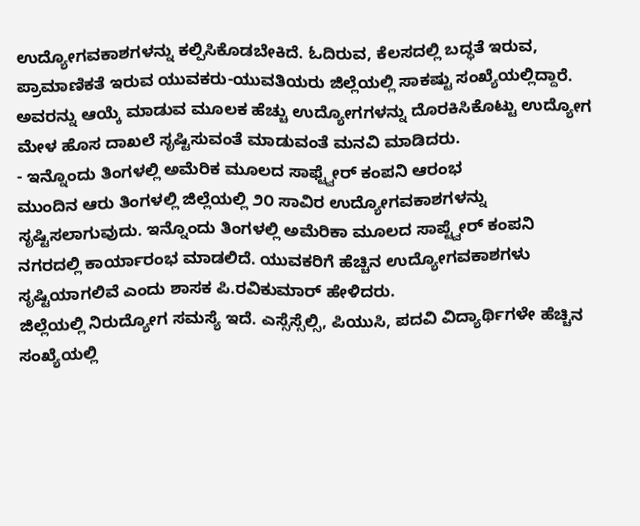ಉದ್ಯೋಗವಕಾಶಗಳನ್ನು ಕಲ್ಪಿಸಿಕೊಡಬೇಕಿದೆ. ಓದಿರುವ, ಕೆಲಸದಲ್ಲಿ ಬದ್ಧತೆ ಇರುವ, ಪ್ರಾಮಾಣಿಕತೆ ಇರುವ ಯುವಕರು-ಯುವತಿಯರು ಜಿಲ್ಲೆಯಲ್ಲಿ ಸಾಕಷ್ಟು ಸಂಖ್ಯೆಯಲ್ಲಿದ್ದಾರೆ. ಅವರನ್ನು ಆಯ್ಕೆ ಮಾಡುವ ಮೂಲಕ ಹೆಚ್ಚು ಉದ್ಯೋಗಗಳನ್ನು ದೊರಕಿಸಿಕೊಟ್ಟು ಉದ್ಯೋಗ ಮೇಳ ಹೊಸ ದಾಖಲೆ ಸೃಷ್ಟಿಸುವಂತೆ ಮಾಡುವಂತೆ ಮನವಿ ಮಾಡಿದರು.
- ಇನ್ನೊಂದು ತಿಂಗಳಲ್ಲಿ ಅಮೆರಿಕ ಮೂಲದ ಸಾಫ್ಟ್ವೇರ್ ಕಂಪನಿ ಆರಂಭ
ಮುಂದಿನ ಆರು ತಿಂಗಳಲ್ಲಿ ಜಿಲ್ಲೆಯಲ್ಲಿ ೨೦ ಸಾವಿರ ಉದ್ಯೋಗವಕಾಶಗಳನ್ನು ಸೃಷ್ಟಿಸಲಾಗುವುದು. ಇನ್ನೊಂದು ತಿಂಗಳಲ್ಲಿ ಅಮೆರಿಕಾ ಮೂಲದ ಸಾಪ್ಟ್ವೇರ್ ಕಂಪನಿ ನಗರದಲ್ಲಿ ಕಾರ್ಯಾರಂಭ ಮಾಡಲಿದೆ. ಯುವಕರಿಗೆ ಹೆಚ್ಚಿನ ಉದ್ಯೋಗವಕಾಶಗಳು ಸೃಷ್ಟಿಯಾಗಲಿವೆ ಎಂದು ಶಾಸಕ ಪಿ.ರವಿಕುಮಾರ್ ಹೇಳಿದರು.
ಜಿಲ್ಲೆಯಲ್ಲಿ ನಿರುದ್ಯೋಗ ಸಮಸ್ಯೆ ಇದೆ. ಎಸ್ಸೆಸ್ಸೆಲ್ಸಿ, ಪಿಯುಸಿ, ಪದವಿ ವಿದ್ಯಾರ್ಥಿಗಳೇ ಹೆಚ್ಚಿನ ಸಂಖ್ಯೆಯಲ್ಲಿ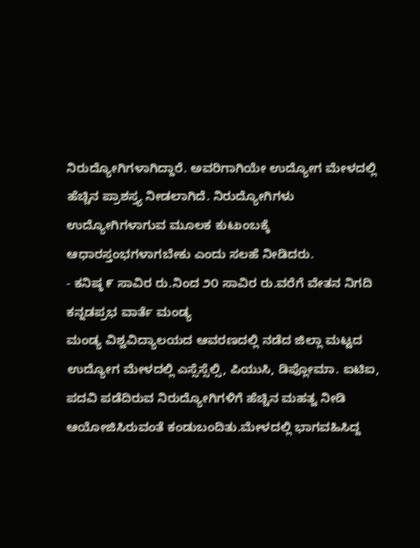ನಿರುದ್ಯೋಗಿಗಳಾಗಿದ್ದಾರೆ. ಅವರಿಗಾಗಿಯೇ ಉದ್ಯೋಗ ಮೇಳದಲ್ಲಿ ಹೆಚ್ಚಿನ ಪ್ರಾಶಸ್ತ್ಯ ನೀಡಲಾಗಿದೆ. ನಿರುದ್ಯೋಗಿಗಳು ಉದ್ಯೋಗಿಗಳಾಗುವ ಮೂಲಕ ಕುಟುಂಬಕ್ಕೆ ಆಧಾರಸ್ತಂಭಗಳಾಗಬೇಕು ಎಂದು ಸಲಹೆ ನೀಡಿದರು.
- ಕನಿಷ್ಠ ೯ ಸಾವಿರ ರು.ನಿಂದ ೨೦ ಸಾವಿರ ರು.ವರೆಗೆ ವೇತನ ನಿಗದಿ
ಕನ್ನಡಪ್ರಭ ವಾರ್ತೆ ಮಂಡ್ಯ
ಮಂಡ್ಯ ವಿಶ್ವವಿದ್ಯಾಲಯದ ಆವರಣದಲ್ಲಿ ನಡೆದ ಜಿಲ್ಲಾ ಮಟ್ಟದ ಉದ್ಯೋಗ ಮೇಳದಲ್ಲಿ ಎಸ್ಸೆಸ್ಸೆಲ್ಸಿ, ಪಿಯುಸಿ, ಡಿಪ್ಲೋಮಾ. ಐಟಿಐ, ಪದವಿ ಪಡೆದಿರುವ ನಿರುದ್ಯೋಗಿಗಳಿಗೆ ಹೆಚ್ಚಿನ ಮಹತ್ವ ನೀಡಿ ಆಯೋಜಿಸಿರುವಂತೆ ಕಂಡುಬಂದಿತು.ಮೇಳದಲ್ಲಿ ಭಾಗವಹಿಸಿದ್ದ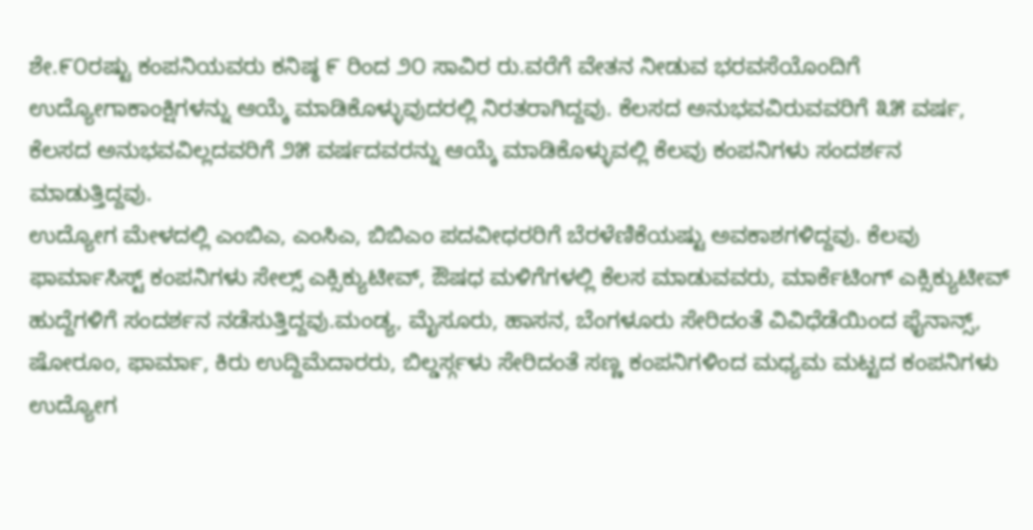ಶೇ.೯೦ರಷ್ಟು ಕಂಪನಿಯವರು ಕನಿಷ್ಠ ೯ ರಿಂದ ೨೦ ಸಾವಿರ ರು.ವರೆಗೆ ವೇತನ ನೀಡುವ ಭರವಸೆಯೊಂದಿಗೆ ಉದ್ಯೋಗಾಕಾಂಕ್ಷಿಗಳನ್ನು ಆಯ್ಕೆ ಮಾಡಿಕೊಳ್ಳುವುದರಲ್ಲಿ ನಿರತರಾಗಿದ್ದವು. ಕೆಲಸದ ಅನುಭವವಿರುವವರಿಗೆ ೩೫ ವರ್ಷ, ಕೆಲಸದ ಅನುಭವವಿಲ್ಲದವರಿಗೆ ೨೫ ವರ್ಷದವರನ್ನು ಆಯ್ಕೆ ಮಾಡಿಕೊಳ್ಳುವಲ್ಲಿ ಕೆಲವು ಕಂಪನಿಗಳು ಸಂದರ್ಶನ ಮಾಡುತ್ತಿದ್ದವು.
ಉದ್ಯೋಗ ಮೇಳದಲ್ಲಿ ಎಂಬಿಎ, ಎಂಸಿಎ, ಬಿಬಿಎಂ ಪದವೀಧರರಿಗೆ ಬೆರಳೆಣಿಕೆಯಷ್ಟು ಅವಕಾಶಗಳಿದ್ದವು. ಕೆಲವು ಫಾರ್ಮಾಸಿಸ್ಟ್ ಕಂಪನಿಗಳು ಸೇಲ್ಸ್ ಎಕ್ಸಿಕ್ಯುಟೀವ್, ಔಷಧ ಮಳಿಗೆಗಳಲ್ಲಿ ಕೆಲಸ ಮಾಡುವವರು, ಮಾರ್ಕೆಟಿಂಗ್ ಎಕ್ಸಿಕ್ಯುಟೀವ್ ಹುದ್ದೆಗಳಿಗೆ ಸಂದರ್ಶನ ನಡೆಸುತ್ತಿದ್ದವು.ಮಂಡ್ಯ, ಮೈಸೂರು, ಹಾಸನ, ಬೆಂಗಳೂರು ಸೇರಿದಂತೆ ವಿವಿಧೆಡೆಯಿಂದ ಫೈನಾನ್ಸ್, ಷೋರೂಂ, ಫಾರ್ಮಾ, ಕಿರು ಉದ್ದಿಮೆದಾರರು, ಬಿಲ್ಡರ್ಸ್ಗಳು ಸೇರಿದಂತೆ ಸಣ್ಣ ಕಂಪನಿಗಳಿಂದ ಮಧ್ಯಮ ಮಟ್ಟದ ಕಂಪನಿಗಳು ಉದ್ಯೋಗ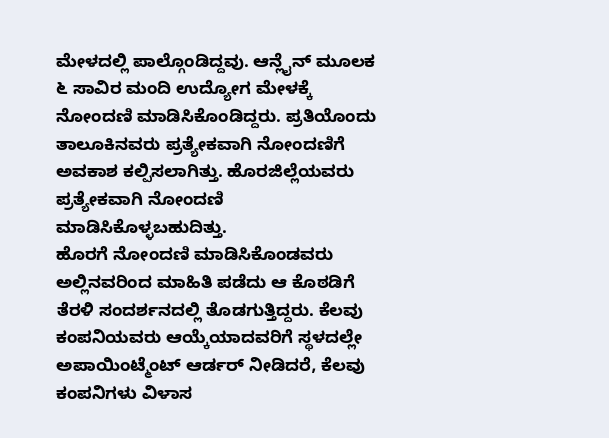ಮೇಳದಲ್ಲಿ ಪಾಲ್ಗೊಂಡಿದ್ದವು. ಆನ್ಲೈನ್ ಮೂಲಕ ೬ ಸಾವಿರ ಮಂದಿ ಉದ್ಯೋಗ ಮೇಳಕ್ಕೆ ನೋಂದಣಿ ಮಾಡಿಸಿಕೊಂಡಿದ್ದರು. ಪ್ರತಿಯೊಂದು ತಾಲೂಕಿನವರು ಪ್ರತ್ಯೇಕವಾಗಿ ನೋಂದಣಿಗೆ ಅವಕಾಶ ಕಲ್ಪಿಸಲಾಗಿತ್ತು. ಹೊರಜಿಲ್ಲೆಯವರು ಪ್ರತ್ಯೇಕವಾಗಿ ನೋಂದಣಿ ಮಾಡಿಸಿಕೊಳ್ಳಬಹುದಿತ್ತು.
ಹೊರಗೆ ನೋಂದಣಿ ಮಾಡಿಸಿಕೊಂಡವರು ಅಲ್ಲಿನವರಿಂದ ಮಾಹಿತಿ ಪಡೆದು ಆ ಕೊಠಡಿಗೆ ತೆರಳಿ ಸಂದರ್ಶನದಲ್ಲಿ ತೊಡಗುತ್ತಿದ್ದರು. ಕೆಲವು ಕಂಪನಿಯವರು ಆಯ್ಕೆಯಾದವರಿಗೆ ಸ್ಥಳದಲ್ಲೇ ಅಪಾಯಿಂಟ್ಮೆಂಟ್ ಆರ್ಡರ್ ನೀಡಿದರೆ, ಕೆಲವು ಕಂಪನಿಗಳು ವಿಳಾಸ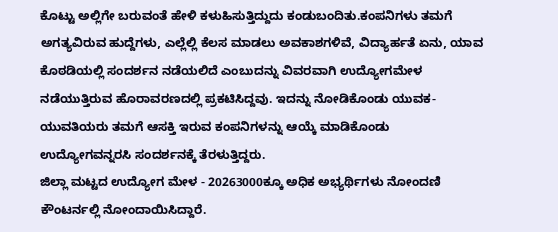ಕೊಟ್ಟು ಅಲ್ಲಿಗೇ ಬರುವಂತೆ ಹೇಳಿ ಕಳುಹಿಸುತ್ತಿದ್ದುದು ಕಂಡುಬಂದಿತು.ಕಂಪನಿಗಳು ತಮಗೆ ಅಗತ್ಯವಿರುವ ಹುದ್ದೆಗಳು, ಎಲ್ಲೆಲ್ಲಿ ಕೆಲಸ ಮಾಡಲು ಅವಕಾಶಗಳಿವೆ, ವಿದ್ಯಾರ್ಹತೆ ಏನು, ಯಾವ ಕೊಠಡಿಯಲ್ಲಿ ಸಂದರ್ಶನ ನಡೆಯಲಿದೆ ಎಂಬುದನ್ನು ವಿವರವಾಗಿ ಉದ್ಯೋಗಮೇಳ ನಡೆಯುತ್ತಿರುವ ಹೊರಾವರಣದಲ್ಲಿ ಪ್ರಕಟಿಸಿದ್ದವು. ಇದನ್ನು ನೋಡಿಕೊಂಡು ಯುವಕ-ಯುವತಿಯರು ತಮಗೆ ಆಸಕ್ತಿ ಇರುವ ಕಂಪನಿಗಳನ್ನು ಆಯ್ಕೆ ಮಾಡಿಕೊಂಡು ಉದ್ಯೋಗವನ್ನರಸಿ ಸಂದರ್ಶನಕ್ಕೆ ತೆರಳುತ್ತಿದ್ದರು.
ಜಿಲ್ಲಾ ಮಟ್ಟದ ಉದ್ಯೋಗ ಮೇಳ - 20263000ಕ್ಕೂ ಅಧಿಕ ಅಭ್ಯರ್ಥಿಗಳು ನೋಂದಣಿ ಕೌಂಟರ್ನಲ್ಲಿ ನೋಂದಾಯಿಸಿದ್ದಾರೆ.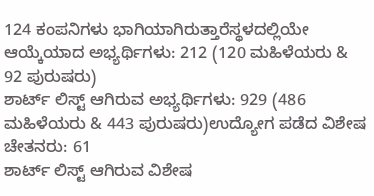124 ಕಂಪನಿಗಳು ಭಾಗಿಯಾಗಿರುತ್ತಾರೆಸ್ಥಳದಲ್ಲಿಯೇ ಆಯ್ಕೆಯಾದ ಅಭ್ಯರ್ಥಿಗಳು: 212 (120 ಮಹಿಳೆಯರು & 92 ಪುರುಷರು)
ಶಾರ್ಟ್ ಲಿಸ್ಟ್ ಆಗಿರುವ ಅಭ್ಯರ್ಥಿಗಳು: 929 (486 ಮಹಿಳೆಯರು & 443 ಪುರುಷರು)ಉದ್ಯೋಗ ಪಡೆದ ವಿಶೇಷ ಚೇತನರು: 61
ಶಾರ್ಟ್ ಲಿಸ್ಟ್ ಆಗಿರುವ ವಿಶೇಷ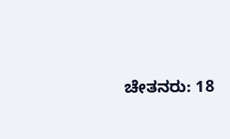ಚೇತನರು: 18